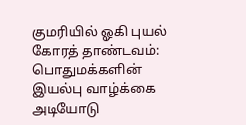குமரியில் ஓகி புயல் கோரத் தாண்டவம்: பொதுமக்களின் இயல்பு வாழ்க்கை அடியோடு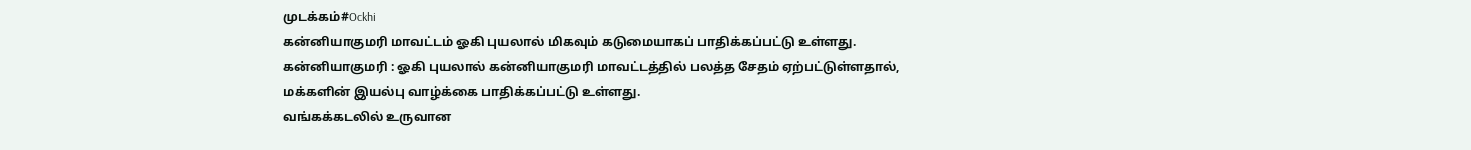முடக்கம்#Ockhi
கன்னியாகுமரி மாவட்டம் ஓகி புயலால் மிகவும் கடுமையாகப் பாதிக்கப்பட்டு உள்ளது.
கன்னியாகுமரி : ஓகி புயலால் கன்னியாகுமரி மாவட்டத்தில் பலத்த சேதம் ஏற்பட்டுள்ளதால், மக்களின் இயல்பு வாழ்க்கை பாதிக்கப்பட்டு உள்ளது.
வங்கக்கடலில் உருவான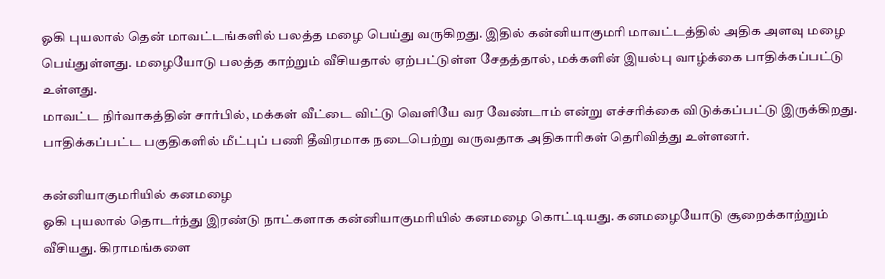ஓகி புயலால் தென் மாவட்டங்களில் பலத்த மழை பெய்து வருகிறது. இதில் கன்னியாகுமரி மாவட்டத்தில் அதிக அளவு மழை பெய்துள்ளது. மழையோடு பலத்த காற்றும் வீசியதால் ஏற்பட்டுள்ள சேதத்தால், மக்களின் இயல்பு வாழ்க்கை பாதிக்கப்பட்டு உள்ளது.
மாவட்ட நிர்வாகத்தின் சார்பில், மக்கள் வீட்டை விட்டு வெளியே வர வேண்டாம் என்று எச்சரிக்கை விடுக்கப்பட்டு இருக்கிறது. பாதிக்கப்பட்ட பகுதிகளில் மீட்புப் பணி தீவிரமாக நடைபெற்று வருவதாக அதிகாரிகள் தெரிவித்து உள்ளனர்.

கன்னியாகுமரியில் கனமழை
ஓகி புயலால் தொடர்ந்து இரண்டு நாட்களாக கன்னியாகுமரியில் கனமழை கொட்டியது. கனமழையோடு சூறைக்காற்றும் வீசியது. கிராமங்களை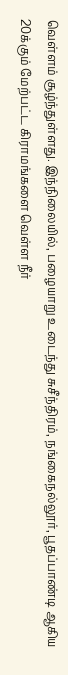வெள்ளம் சூழ்ந்துள்ளது. இந்நிலையில், பழையாறு உடைந்து சுசீந்திரம், நங்கைநல்லூர், பூதப்பாண்டி ஆகிய 20க்கும் மேற்பட்ட கிராமங்களை வெள்ள நீர்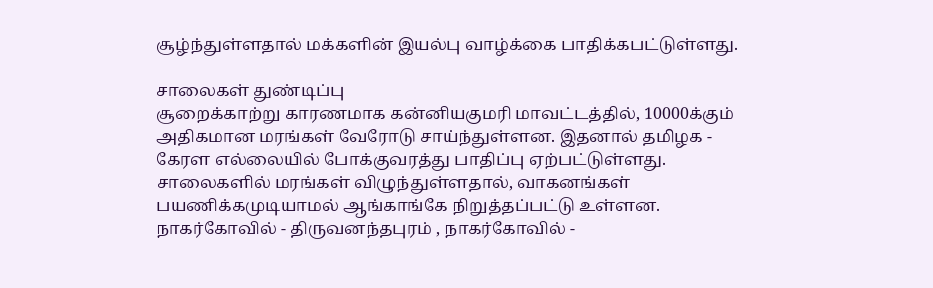சூழ்ந்துள்ளதால் மக்களின் இயல்பு வாழ்க்கை பாதிக்கபட்டுள்ளது.

சாலைகள் துண்டிப்பு
சூறைக்காற்று காரணமாக கன்னியகுமரி மாவட்டத்தில், 10000க்கும் அதிகமான மரங்கள் வேரோடு சாய்ந்துள்ளன. இதனால் தமிழக - கேரள எல்லையில் போக்குவரத்து பாதிப்பு ஏற்பட்டுள்ளது. சாலைகளில் மரங்கள் விழுந்துள்ளதால், வாகனங்கள் பயணிக்கமுடியாமல் ஆங்காங்கே நிறுத்தப்பட்டு உள்ளன. நாகர்கோவில் - திருவனந்தபுரம் , நாகர்கோவில் -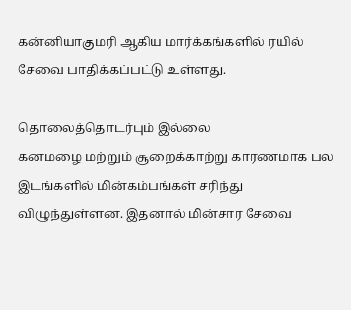கன்னியாகுமரி ஆகிய மார்க்கங்களில் ரயில் சேவை பாதிக்கப்பட்டு உள்ளது.

தொலைத்தொடர்பும் இல்லை
கனமழை மற்றும் சூறைக்காற்று காரணமாக பல இடங்களில் மின்கம்பங்கள் சரிந்து விழுந்துள்ளன. இதனால் மின்சார சேவை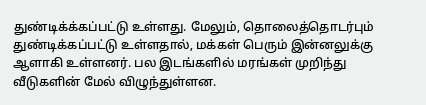துண்டிக்க்கப்பட்டு உள்ளது. மேலும், தொலைத்தொடர்பும் துண்டிக்கப்பட்டு உள்ளதால், மக்கள் பெரும் இன்னலுக்கு ஆளாகி உள்ளனர். பல இடங்களில் மரங்கள் முறிந்து வீடுகளின் மேல் விழுந்துள்ளன.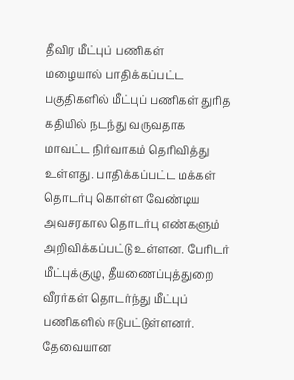தீவிர மீட்புப் பணிகள்
மழையால் பாதிக்கப்பட்ட பகுதிகளில் மீட்புப் பணிகள் துரித கதியில் நடந்து வருவதாக மாவட்ட நிர்வாகம் தெரிவித்து உள்ளது. பாதிக்கப்பட்ட மக்கள் தொடர்பு கொள்ள வேண்டிய அவசரகால தொடர்பு எண்களும் அறிவிக்கப்பட்டு உள்ளன. பேரிடர் மீட்புக்குழு, தீயணைப்புத்துறை வீரர்கள் தொடர்ந்து மீட்புப் பணிகளில் ஈடுபட்டுள்ளனர். தேவையான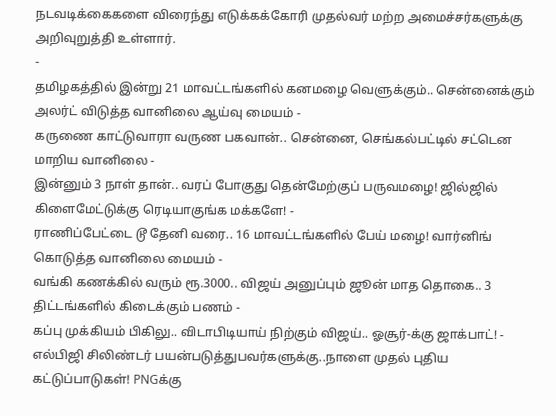நடவடிக்கைகளை விரைந்து எடுக்கக்கோரி முதல்வர் மற்ற அமைச்சர்களுக்கு அறிவுறுத்தி உள்ளார்.
-
தமிழகத்தில் இன்று 21 மாவட்டங்களில் கனமழை வெளுக்கும்.. சென்னைக்கும் அலர்ட் விடுத்த வானிலை ஆய்வு மையம் -
கருணை காட்டுவாரா வருண பகவான்.. சென்னை, செங்கல்பட்டில் சட்டென மாறிய வானிலை -
இன்னும் 3 நாள் தான்.. வரப் போகுது தென்மேற்குப் பருவமழை! ஜில்ஜில் கிளைமேட்டுக்கு ரெடியாகுங்க மக்களே! -
ராணிப்பேட்டை டூ தேனி வரை.. 16 மாவட்டங்களில் பேய் மழை! வார்னிங் கொடுத்த வானிலை மையம் -
வங்கி கணக்கில் வரும் ரூ.3000.. விஜய் அனுப்பும் ஜூன் மாத தொகை.. 3 திட்டங்களில் கிடைக்கும் பணம் -
கப்பு முக்கியம் பிகிலு.. விடாபிடியாய் நிற்கும் விஜய்.. ஓசூர்-க்கு ஜாக்பாட்! -
எல்பிஜி சிலிண்டர் பயன்படுத்துபவர்களுக்கு..நாளை முதல் புதிய கட்டுப்பாடுகள்! PNGக்கு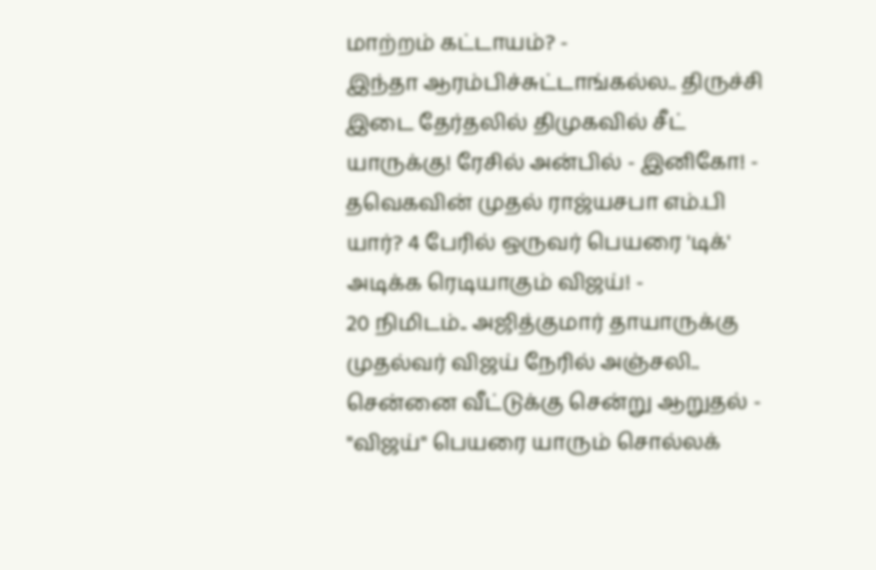மாற்றம் கட்டாயம்? -
இந்தா ஆரம்பிச்சுட்டாங்கல்ல.. திருச்சி இடை தேர்தலில் திமுகவில் சீட் யாருக்கு! ரேசில் அன்பில் - இனிகோ! -
தவெகவின் முதல் ராஜ்யசபா எம்.பி யார்? 4 பேரில் ஒருவர் பெயரை 'டிக்' அடிக்க ரெடியாகும் விஜய்! -
20 நிமிடம்.. அஜித்குமார் தாயாருக்கு முதல்வர் விஜய் நேரில் அஞ்சலி.. சென்னை வீட்டுக்கு சென்று ஆறுதல் -
"விஜய்" பெயரை யாரும் சொல்லக்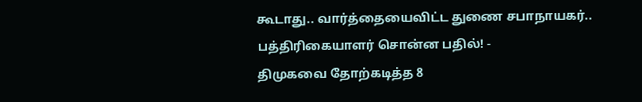கூடாது.. வார்த்தையைவிட்ட துணை சபாநாயகர்.. பத்திரிகையாளர் சொன்ன பதில்! -
திமுகவை தோற்கடித்த 8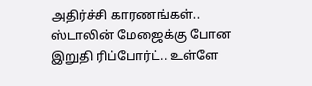அதிர்ச்சி காரணங்கள்.. ஸ்டாலின் மேஜைக்கு போன இறுதி ரிப்போர்ட்.. உள்ளே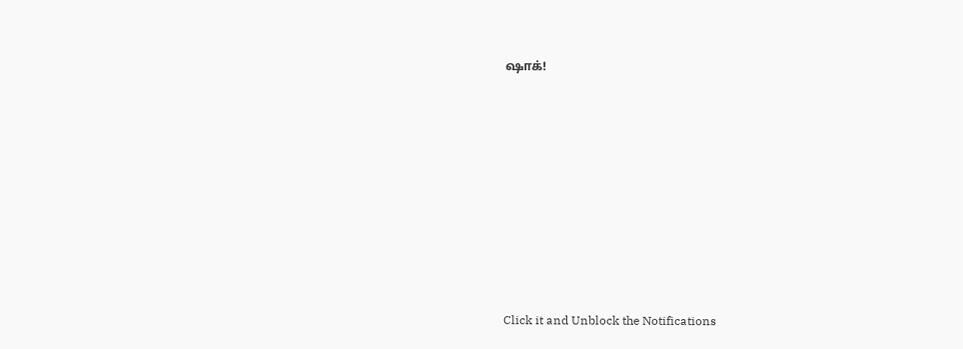ஷாக்!












Click it and Unblock the Notifications